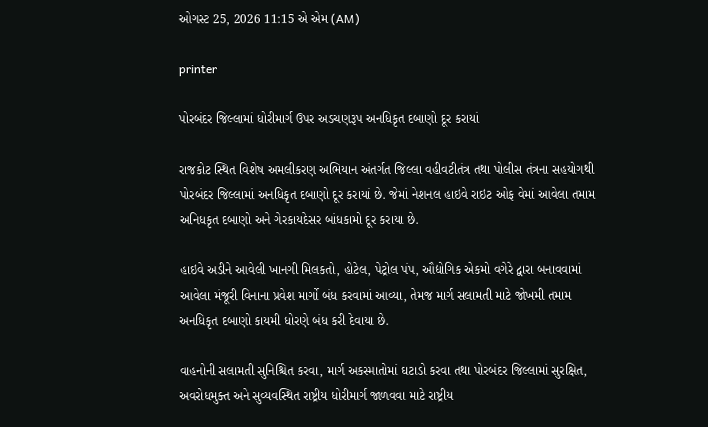ઓગસ્ટ 25, 2026 11:15 એ એમ (AM)

printer

પોરબંદર જિલ્લામાં ધોરીમાર્ગ ઉપર અડચણરૂપ અનધિકૃત દબાણો દૂર કરાયાં

રાજકોટ સ્થિત વિશેષ અમલીકરણ અભિયાન અંતર્ગત જિલ્લા વહીવટીતંત્ર તથા પોલીસ તંત્રના સહયોગથી પોરબંદર જિલ્લામાં અનધિકૃત દબાણો દૂર કરાયાં છે. જેમાં નેશનલ હાઇવે રાઇટ ઓફ વેમાં આવેલા તમામ અનિધકૃત દબાણો અને ગેરકાયદેસર બાંધકામો દૂર કરાયા છે.

હાઇવે અડીને આવેલી ખાનગી મિલકતો, હોટેલ, પેટ્રોલ પંપ, ઔદ્યોગિક એકમો વગેરે દ્વારા બનાવવામાં આવેલા મંજૂરી વિનાના પ્રવેશ માર્ગો બંધ કરવામાં આવ્યા, તેમજ માર્ગ સલામતી માટે જોખમી તમામ અનધિકૃત દબાણો કાયમી ધોરણે બંધ કરી દેવાયા છે.

વાહનોની સલામતી સુનિશ્ચિત કરવા, માર્ગ અકસ્માતોમાં ઘટાડો કરવા તથા પોરબંદર જિલ્લામાં સુરક્ષિત, અવરોધમુક્ત અને સુવ્યવસ્થિત રાષ્ટ્રીય ધોરીમાર્ગ જાળવવા માટે રાષ્ટ્રીય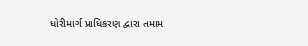ધોરીમાર્ગ પ્રાધિકરણ દ્વારા તમામ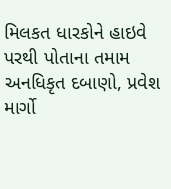મિલકત ધારકોને હાઇવે પરથી પોતાના તમામ અનધિકૃત દબાણો, પ્રવેશ માર્ગો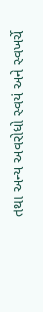તથા અન્ય અવરોધો સ્વયં અને સ્વખર્ચે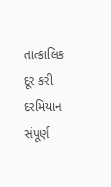તાત્કાલિક દૂર કરી દરમિયાન સંપૂર્ણ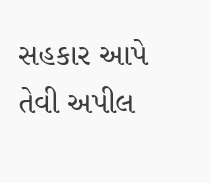સહકાર આપે તેવી અપીલ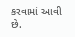કરવામાં આવી છે.